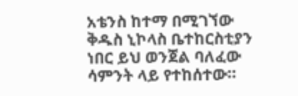አቴንስ ከተማ በሚገኘው ቅዱስ ኒኮላስ ቤተከርስቲያን ነበር ይህ ወንጀል ባለፈው ሳምንት ላይ የተከሰተው።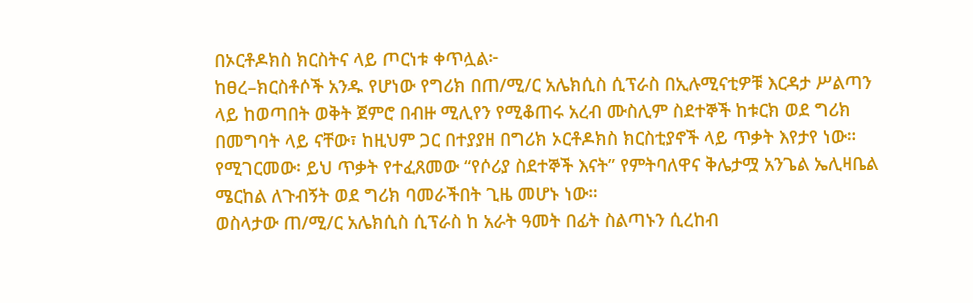በኦርቶዶክስ ክርስትና ላይ ጦርነቱ ቀጥሏል፦
ከፀረ–ክርስቶሶች አንዱ የሆነው የግሪክ በጠ/ሚ/ር አሌክሲስ ሲፕራስ በኢሉሚናቲዎቹ እርዳታ ሥልጣን ላይ ከወጣበት ወቅት ጀምሮ በብዙ ሚሊየን የሚቆጠሩ አረብ ሙስሊም ስደተኞች ከቱርክ ወደ ግሪክ በመግባት ላይ ናቸው፣ ከዚህም ጋር በተያያዘ በግሪክ ኦርቶዶክስ ክርስቲያኖች ላይ ጥቃት እየታየ ነው።
የሚገርመው፡ ይህ ጥቃት የተፈጸመው “የሶሪያ ስደተኞች እናት” የምትባለዋና ቅሌታሟ አንጌል ኤሊዛቤል ሜርከል ለጉብኝት ወደ ግሪክ ባመራችበት ጊዜ መሆኑ ነው።
ወስላታው ጠ/ሚ/ር አሌክሲስ ሲፕራስ ከ አራት ዓመት በፊት ስልጣኑን ሲረከብ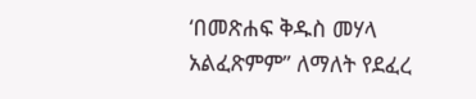‘በመጽሐፍ ቅዱስ መሃላ አልፈጽምም” ለማለት የደፈረ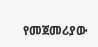የመጀመሪያው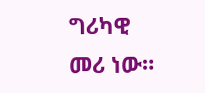ግሪካዊ መሪ ነው።